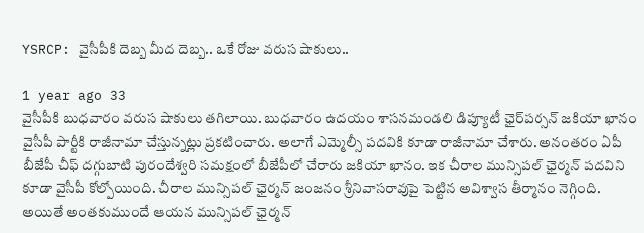YSRCP: వైసీపీకి దెబ్బ మీద దెబ్బ.. ఒకే రోజు వరుస షాకులు..

1 year ago 33
వైసీపీకి బుధవారం వరుస షాకులు తగిలాయి. బుధవారం ఉదయం శాసనమండలి డిప్యూటీ ఛైర్‌పర్సన్ జకియా ఖానం వైసీపీ పార్టీకి రాజీనామా చేస్తున్నట్లు ప్రకటించారు. అలాగే ఎమ్మెల్సీ పదవికి కూడా రాజీనామా చేశారు. అనంతరం ఏపీ బీజేపీ చీఫ్ దగ్గుబాటి పురందేశ్వరి సమక్షంలో బీజేపీలో చేరారు జకియా ఖానం. ఇక చీరాల మున్సిపల్ ఛైర్మన్ పదవిని కూడా వైసీపీ కోల్పోయింది. చీరాల మున్సిపల్ ఛైర్మన్ జంజనం శ్రీనివాసరావుపై పెట్టిన అవిశ్వాస తీర్మానం నెగ్గింది. అయితే అంతకుముందే ఆయన మున్సిపల్ ఛైర్మన్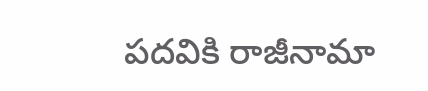పదవికి రాజీనామా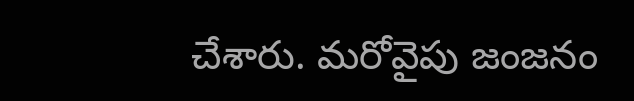చేశారు. మరోవైపు జంజనం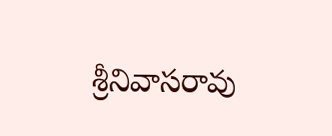శ్రీనివాసరావు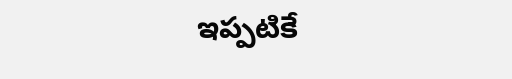ఇప్పటికే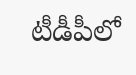టీడీపీలో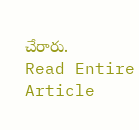చేరారు.
Read Entire Article